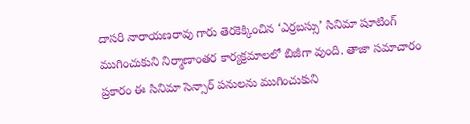దాసరి నారాయణరావు గారు తెరకెక్కించిన ‘ఎర్రబస్సు’ సినిమా షూటింగ్ ముగించుకుని నిర్మాణాంతర కార్యక్రమాలలో బిజీగా వుంది. తాజా సమాచారం ప్రకారం ఈ సినిమా సెన్సార్ పనులను ముగించుకుని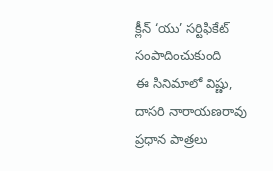క్లీన్ ‘యు’ సర్టిఫికేట్ సంపాదించుకుంది
ఈ సినిమాలో విష్ణు, దాసరి నారాయణరావు ప్రధాన పాత్రలు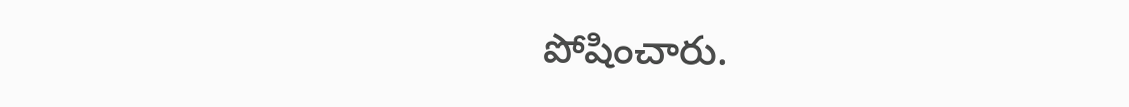పోషించారు.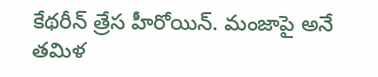కేథరీన్ త్రేస హీరోయిన్. మంజాపై అనే తమిళ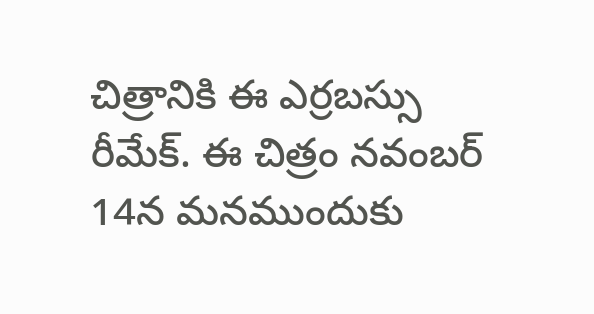చిత్రానికి ఈ ఎర్రబస్సు రీమేక్. ఈ చిత్రం నవంబర్ 14న మనముందుకు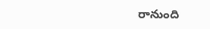రానుంది